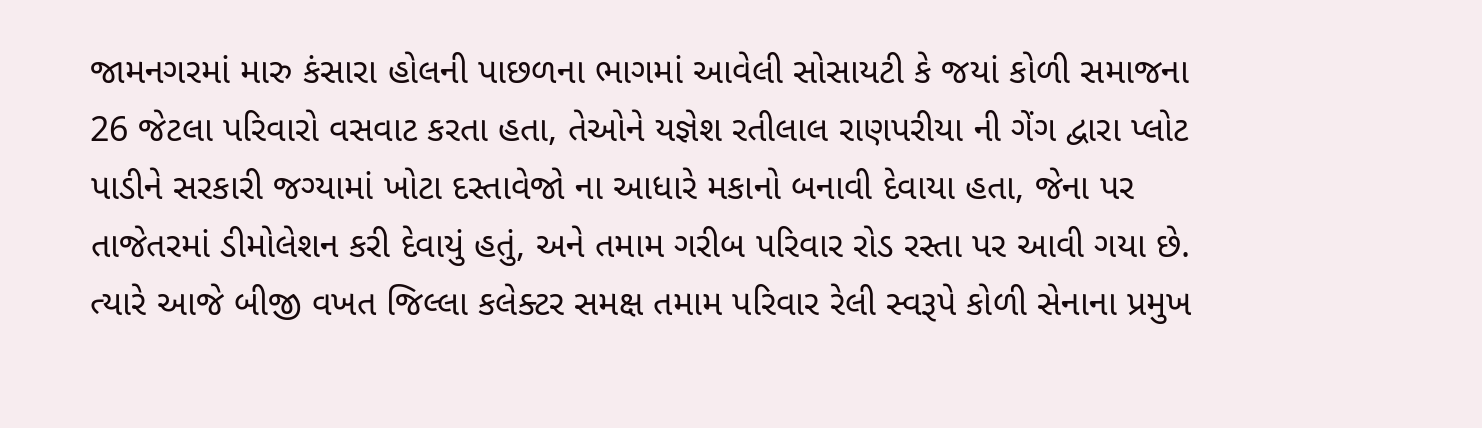જામનગરમાં મારુ કંસારા હોલની પાછળના ભાગમાં આવેલી સોસાયટી કે જયાં કોળી સમાજના 26 જેટલા પરિવારો વસવાટ કરતા હતા, તેઓને યજ્ઞેશ રતીલાલ રાણપરીયા ની ગેંગ દ્વારા પ્લોટ પાડીને સરકારી જગ્યામાં ખોટા દસ્તાવેજો ના આધારે મકાનો બનાવી દેવાયા હતા, જેના પર તાજેતરમાં ડીમોલેશન કરી દેવાયું હતું, અને તમામ ગરીબ પરિવાર રોડ રસ્તા પર આવી ગયા છે.
ત્યારે આજે બીજી વખત જિલ્લા કલેક્ટર સમક્ષ તમામ પરિવાર રેલી સ્વરૂપે કોળી સેનાના પ્રમુખ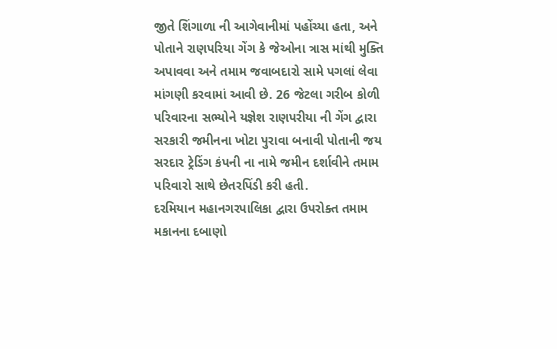જીતે શિંગાળા ની આગેવાનીમાં પહોંચ્યા હતા, અને પોતાને રાણપરિયા ગેંગ કે જેઓના ત્રાસ માંથી મુક્તિ અપાવવા અને તમામ જવાબદારો સામે પગલાં લેવા માંગણી કરવામાં આવી છે. 26 જેટલા ગરીબ કોળી પરિવારના સભ્યોને યજ્ઞેશ રાણપરીયા ની ગેંગ દ્વારા સરકારી જમીનના ખોટા પુરાવા બનાવી પોતાની જય સરદાર ટ્રેડિંગ કંપની ના નામે જમીન દર્શાવીને તમામ પરિવારો સાથે છેતરપિંડી કરી હતી.
દરમિયાન મહાનગરપાલિકા દ્વારા ઉપરોક્ત તમામ મકાનના દબાણો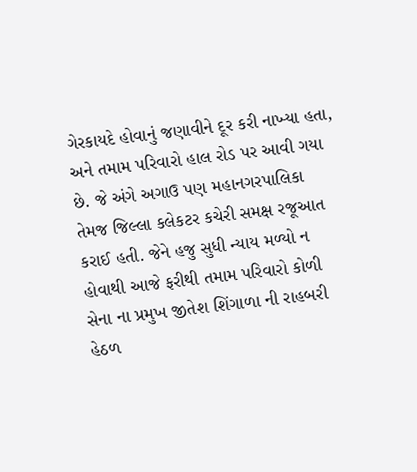ગેરકાયદે હોવાનું જણાવીને દૂર કરી નાખ્યા હતા, અને તમામ પરિવારો હાલ રોડ પર આવી ગયા છે. જે અંગે અગાઉ પણ મહાનગરપાલિકા તેમજ જિલ્લા કલેકટર કચેરી સમક્ષ રજૂઆત કરાઈ હતી. જેને હજુ સુધી ન્યાય મળ્યો ન હોવાથી આજે ફરીથી તમામ પરિવારો કોળી સેના ના પ્રમુખ જીતેશ શિંગાળા ની રાહબરી હેઠળ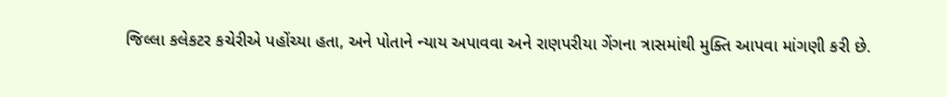જિલ્લા કલેકટર કચેરીએ પહોંચ્યા હતા, અને પોતાને ન્યાય અપાવવા અને રાણપરીયા ગેંગના ત્રાસમાંથી મુક્તિ આપવા માંગણી કરી છે.